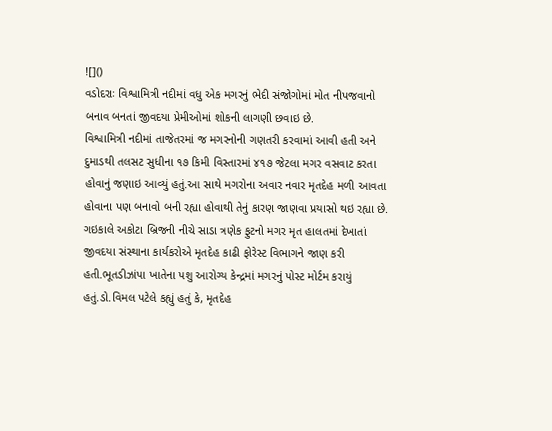![]()
વડોદરાઃ વિશ્વામિત્રી નદીમાં વધુ એક મગરનું ભેદી સંજોગોમાં મોત નીપજવાનો બનાવ બનતાં જીવદયા પ્રેમીઓમાં શોકની લાગણી છવાઇ છે.
વિશ્વામિત્રી નદીમાં તાજેતરમાં જ મગરનોની ગણતરી કરવામાં આવી હતી અને દુમાડથી તલસટ સુધીના ૧૭ કિમી વિસ્તારમાં ૪૧૭ જેટલા મગર વસવાટ કરતા હોવાનું જણાઇ આવ્યું હતું.આ સાથે મગરોના અવાર નવાર મૃતદેહ મળી આવતા હોવાના પણ બનાવો બની રહ્યા હોવાથી તેનું કારણ જાણવા પ્રયાસો થઇ રહ્યા છે.
ગઇકાલે અકોટા બ્રિજની નીચે સાડા ત્રણેક ફુટનો મગર મૃત હાલતમાં દેખાતાં જીવદયા સંસ્થાના કાર્યકરોએ મૃતદેહ કાઢી ફોરેસ્ટ વિભાગને જાણ કરી હતી.ભૂતડીઝાંપા ખાતેના પશુ આરોગ્ય કેન્દ્રમાં મગરનું પોસ્ટ મોર્ટમ કરાયું હતું.ડો.વિમલ પટેલે કહ્યું હતું કે, મૃતદેહ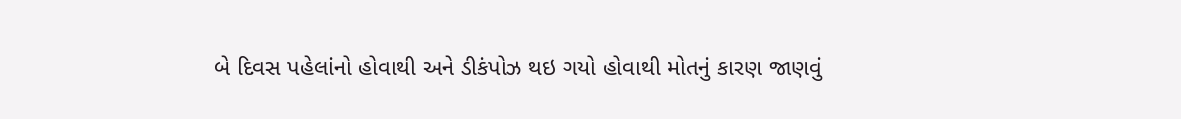બે દિવસ પહેલાંનો હોવાથી અને ડીકંપોઝ થઇ ગયો હોવાથી મોતનું કારણ જાણવું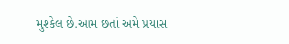મુશ્કેલ છે.આમ છતાં અમે પ્રયાસ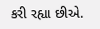કરી રહ્યા છીએ.